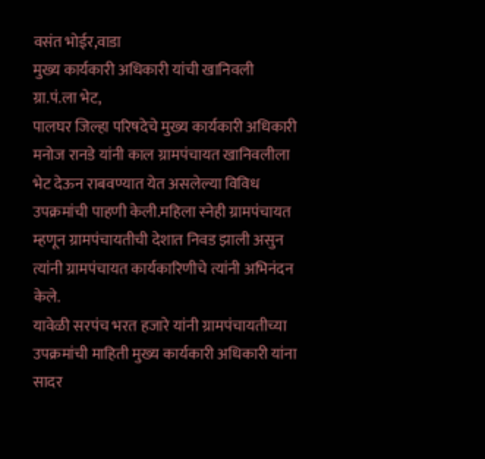वसंत भोईर,वाडा
मुख्य कार्यकारी अधिकारी यांची खानिवली ग्रा.पं.ला भेट,
पालघर जिल्हा परिषदेचे मुख्य कार्यकारी अधिकारी मनोज रानडे यांनी काल ग्रामपंचायत खानिवलीला भेट देऊन राबवण्यात येत असलेल्या विविध उपक्रमांची पाहणी केली.महिला स्नेही ग्रामपंचायत म्हणून ग्रामपंचायतीची देशात निवड झाली असुन त्यांनी ग्रामपंचायत कार्यकारिणीचे त्यांनी अभिनंदन केले.
यावेळी सरपंच भरत हजारे यांनी ग्रामपंचायतीच्या उपक्रमांची माहिती मुख्य कार्यकारी अधिकारी यांना सादर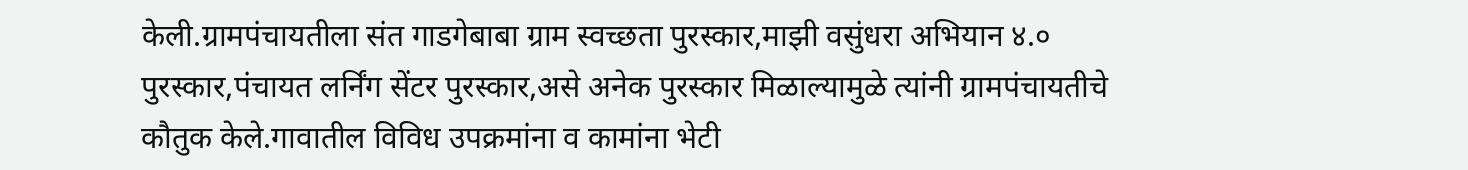केली.ग्रामपंचायतीला संत गाडगेबाबा ग्राम स्वच्छता पुरस्कार,माझी वसुंधरा अभियान ४.० पुरस्कार,पंचायत लर्निंग सेंटर पुरस्कार,असे अनेक पुरस्कार मिळाल्यामुळे त्यांनी ग्रामपंचायतीचे कौतुक केले.गावातील विविध उपक्रमांना व कामांना भेटी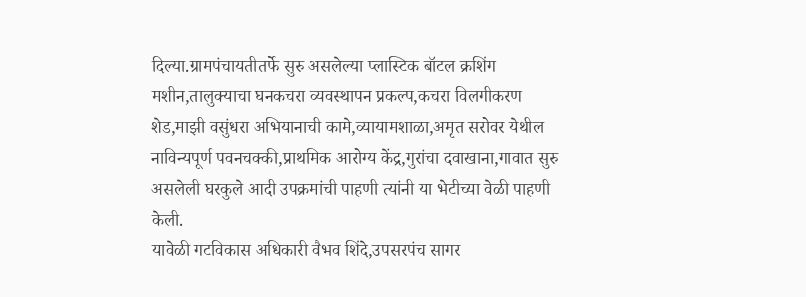दिल्या.ग्रामपंचायतीतर्फे सुरु असलेल्या प्लास्टिक बॉटल क्रशिंग मशीन,तालुक्याचा घनकचरा व्यवस्थापन प्रकल्प,कचरा विलगीकरण शेड,माझी वसुंधरा अभियानाची कामे,व्यायामशाळा,अमृत सरोवर येथील नाविन्यपूर्ण पवनचक्की,प्राथमिक आरोग्य केंद्र,गुरांचा दवाखाना,गावात सुरु असलेली घरकुले आदी उपक्रमांची पाहणी त्यांनी या भेटीच्या वेळी पाहणी केली.
यावेळी गटविकास अधिकारी वैभव शिंदे,उपसरपंच सागर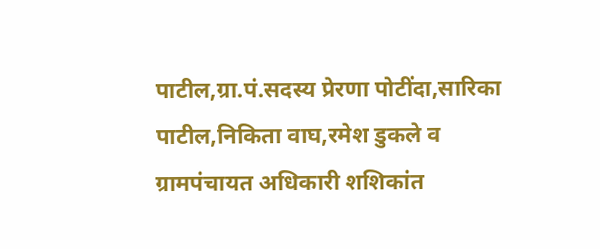पाटील,ग्रा.पं.सदस्य प्रेरणा पोटींदा,सारिका पाटील,निकिता वाघ,रमेश डुकले व ग्रामपंचायत अधिकारी शशिकांत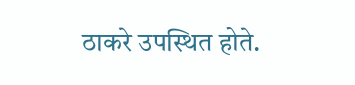ठाकरे उपस्थित होते.